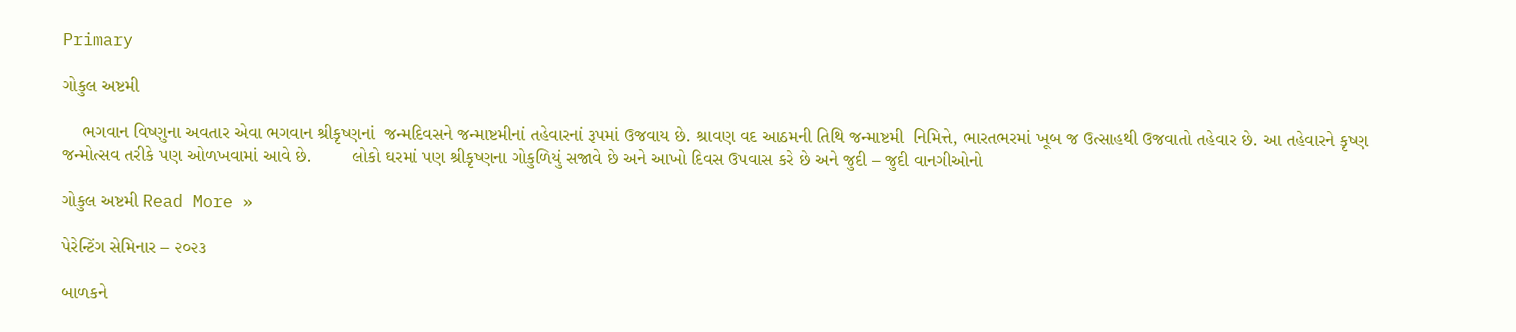Primary

ગોકુલ અષ્ટમી

    ભગવાન વિષ્ણુના અવતાર એવા ભગવાન શ્રીકૃષ્ણનાં  જન્મદિવસને જન્માષ્ટમીનાં તહેવારનાં રૂપમાં ઉજવાય છે. શ્રાવણ વદ આઠમની તિથિ જન્માષ્ટમી  નિમિત્તે, ભારતભરમાં ખૂબ જ ઉત્સાહથી ઉજવાતો તહેવાર છે. આ તહેવારને કૃષ્ણ જન્મોત્સવ તરીકે પણ ઓળખવામાં આવે છે.        લોકો ઘરમાં પણ શ્રીકૃષ્ણના ગોકુળિયું સજાવે છે અને આખો દિવસ ઉપવાસ કરે છે અને જુદી – જુદી વાનગીઓનો

ગોકુલ અષ્ટમી Read More »

પેરેન્ટિંગ સેમિનાર – ૨૦૨૩

બાળકને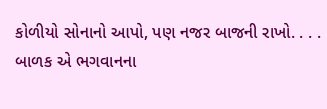કોળીયો સોનાનો આપો, પણ નજર બાજની રાખો. . . .          બાળક એ ભગવાનના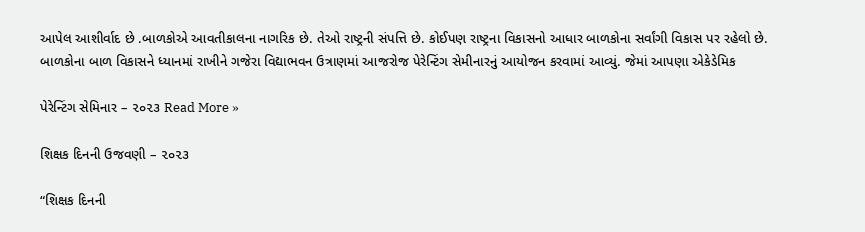આપેલ આશીર્વાદ છે .બાળકોએ આવતીકાલના નાગરિક છે. તેઓ રાષ્ટ્રની સંપત્તિ છે. કોઈપણ રાષ્ટ્રના વિકાસનો આધાર બાળકોના સર્વાંગી વિકાસ પર રહેલો છે.          બાળકોના બાળ વિકાસને ધ્યાનમાં રાખીને ગજેરા વિદ્યાભવન ઉત્રાણમાં આજરોજ પેરેન્ટિંગ સેમીનારનું આયોજન કરવામાં આવ્યું. જેમાં આપણા એકેડેમિક

પેરેન્ટિંગ સેમિનાર – ૨૦૨૩ Read More »

શિક્ષક દિનની ઉજવણી – ૨૦૨૩

“શિક્ષક દિનની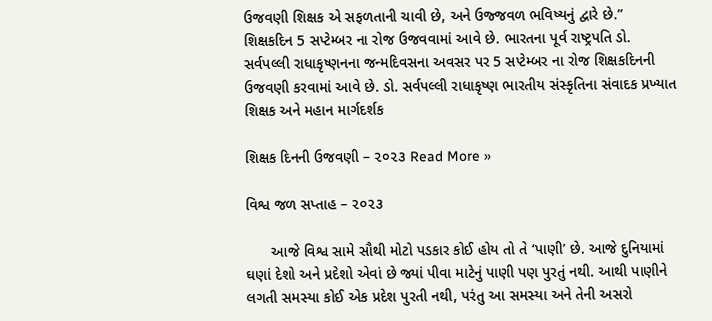ઉજવણી શિક્ષક એ સફળતાની ચાવી છે, અને ઉજ્જવળ ભવિષ્યનું દ્વારે છે.”               શિક્ષકદિન 5 સપ્ટેમ્બર ના રોજ ઉજવવામાં આવે છે. ભારતના પૂર્વ રાષ્ટ્રપતિ ડો. સર્વપલ્લી રાધાકૃષ્ણનના જન્મદિવસના અવસર પર 5 સપ્ટેમ્બર ના રોજ શિક્ષકદિનની ઉજવણી કરવામાં આવે છે. ડો. સર્વપલ્લી રાધાકૃષ્ણ ભારતીય સંસ્કૃતિના સંવાદક પ્રખ્યાત શિક્ષક અને મહાન માર્ગદર્શક

શિક્ષક દિનની ઉજવણી – ૨૦૨૩ Read More »

વિશ્વ જળ સપ્તાહ – ૨૦૨૩

      આજે વિશ્વ સામે સૌથી મોટો પડકાર કોઈ હોય તો તે ‘પાણી’ છે. આજે દુનિયામાં ઘણાં દેશો અને પ્રદેશો એવાં છે જ્યાં પીવા માટેનું પાણી પણ પુરતું નથી. આથી પાણીને લગતી સમસ્યા કોઈ એક પ્રદેશ પુરતી નથી, પરંતુ આ સમસ્યા અને તેની અસરો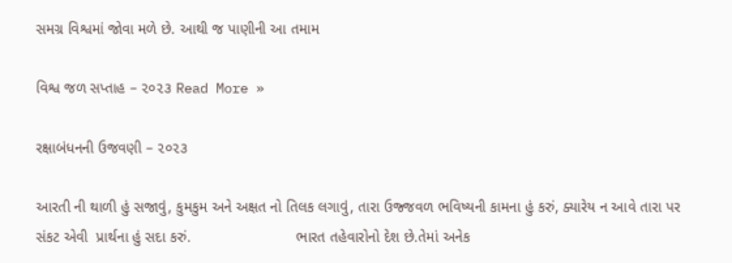સમગ્ર વિશ્વમાં જોવા મળે છે. આથી જ પાણીની આ તમામ

વિશ્વ જળ સપ્તાહ – ૨૦૨૩ Read More »

રક્ષાબંધનની ઉજવણી – ૨૦૨૩

આરતી ની થાળી હું સજાવું, કુમકુમ અને અક્ષત નો તિલક લગાવું, તારા ઉજ્જવળ ભવિષ્યની કામના હું કરું, ક્યારેય ન આવે તારા પર સંકટ એવી  પ્રાર્થના હું સદા કરું.                         ભારત તહેવારોનો દેશ છે.તેમાં અનેક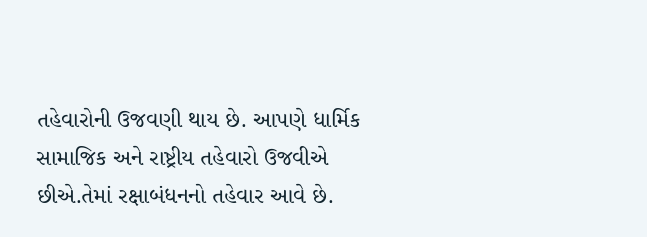તહેવારોની ઉજવણી થાય છે. આપણે ધાર્મિક સામાજિક અને રાષ્ટ્રીય તહેવારો ઉજવીએ છીએ.તેમાં રક્ષાબંધનનો તહેવાર આવે છે.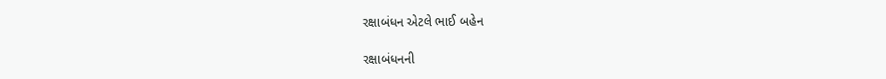રક્ષાબંધન એટલે ભાઈ બહેન

રક્ષાબંધનની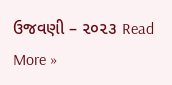ઉજવણી – ૨૦૨૩ Read More »